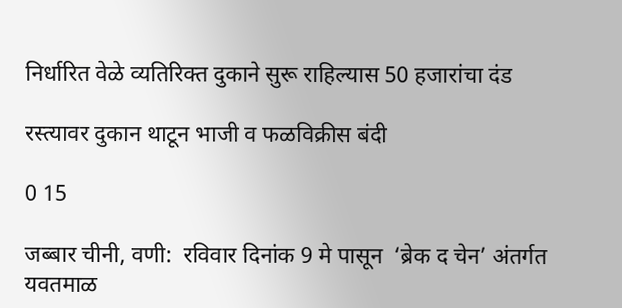निर्धारित वेळे व्यतिरिक्त दुकाने सुरू राहिल्यास 50 हजारांचा दंड

रस्त्यावर दुकान थाटून भाजी व फळविक्रीस बंदी

0 15

जब्बार चीनी, वणी:  रविवार दिनांक 9 मे पासून  ‘ब्रेक द चेन’ अंतर्गत यवतमाळ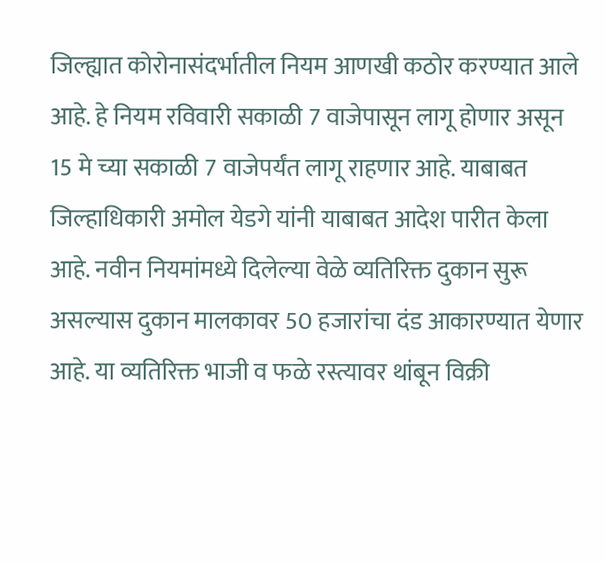जिल्ह्यात कोरोनासंदर्भातील नियम आणखी कठोर करण्यात आले आहे. हे नियम रविवारी सकाळी 7 वाजेपासून लागू होणार असून 15 मे च्या सकाळी 7 वाजेपर्यंत लागू राहणार आहे. याबाबत जिल्हाधिकारी अमोल येडगे यांनी याबाबत आदेश पारीत केला आहे. नवीन नियमांमध्ये दिलेल्या वेळे व्यतिरिक्त दुकान सुरू असल्यास दुकान मालकावर 50 हजारांचा दंड आकारण्यात येणार आहे. या व्यतिरिक्त भाजी व फळे रस्त्यावर थांबून विक्री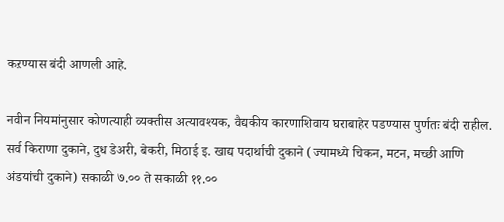कऱण्यास बंदी आणली आहे.

नवीन नियमांनुसार कोणत्याही व्यक्तीस अत्यावश्यक, वैद्यकीय कारणाशिवाय घराबाहेर पडण्यास पुर्णतः बंदी राहील. सर्व किराणा दुकाने, दुध डेअरी, बेकरी, मिठाई इ. खाद्य पदार्थाची दुकाने (ज्यामध्ये चिकन, मटन, मच्छी आणि अंडयांची दुकाने) सकाळी ७.०० ते सकाळी ११.००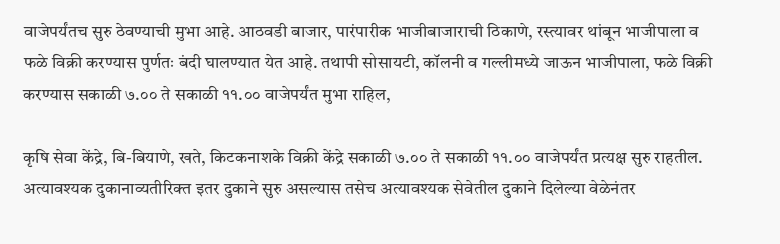वाजेपर्यंतच सुरु ठेवण्याची मुभा आहे. आठवडी बाजार, पारंपारीक भाजीबाजाराची ठिकाणे, रस्त्यावर थांबून भाजीपाला व फळे विक्री करण्यास पुर्णतः बंदी घालण्यात येत आहे. तथापी सोसायटी, कॉलनी व गल्लीमध्ये जाऊन भाजीपाला, फळे विक्री करण्यास सकाळी ७.०० ते सकाळी ११.०० वाजेपर्यंत मुभा राहिल,

कृषि सेवा केंद्रे, बि-बियाणे, खते, किटकनाशके विक्री केंद्रे सकाळी ७.०० ते सकाळी ११.०० वाजेपर्यंत प्रत्यक्ष सुरु राहतील. अत्यावश्यक दुकानाव्यतीरिक्त इतर दुकाने सुरु असल्यास तसेच अत्यावश्यक सेवेतील दुकाने दिलेल्या वेळेनंतर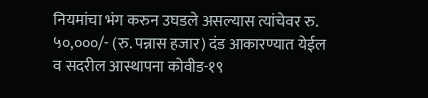नियमांचा भंग करुन उघडले असल्यास त्यांचेवर रु. ५०,०००/- (रु. पन्नास हजार) दंड आकारण्यात येईल व सदरील आस्थापना कोवीड-१९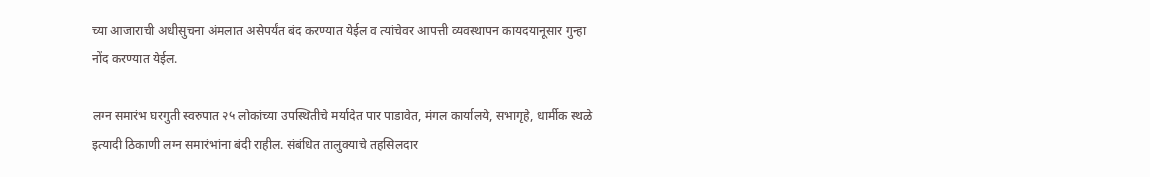च्या आजाराची अधीसुचना अंमलात असेपर्यंत बंद करण्यात येईल व त्यांचेवर आपत्ती व्यवस्थापन कायदयानूसार गुन्हा नोंद करण्यात येईल.

लग्न समारंभ घरगुती स्वरुपात २५ लोकांच्या उपस्थितीचे मर्यादेत पार पाडावेत, मंगल कार्यालये, सभागृहे, धार्मीक स्थळे इत्यादी ठिकाणी लग्न समारंभांना बंदी राहील. संबंधित तालुक्याचे तहसिलदार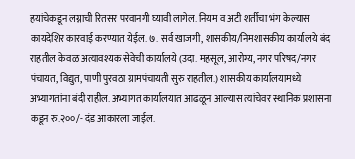हयांचेकडून लग्नाची रितसर परवानगी घ्यावी लागेल. नियम व अटी शर्तीचा भंग केल्यास कायदेशिर कारवाई करण्यात येईल. ७. सर्व खाजगी, शासकीय/निमशासकीय कार्यालये बंद राहतील केवळ अत्यावश्यक सेवेची कार्यालये (उदा. महसूल, आरोग्य, नगर परिषद/नगर पंचायत, विद्युत, पाणी पुरवठा ग्रामपंचायती सुरु राहतील.) शासकीय कार्यालयामध्ये अभ्यागतांना बंदी राहील. अभ्यागत कार्यालयात आढळून आल्यास त्यांचेवर स्थानिक प्रशासना कडून रु.२००/- दंड आकारला जाईल.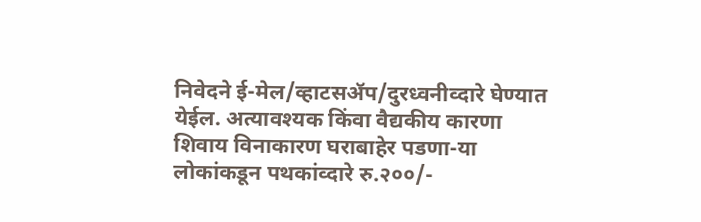निवेदने ई-मेल/व्हाटसॲप/दुरध्वनीव्दारे घेण्यात येईल. अत्यावश्यक किंवा वैद्यकीय कारणा शिवाय विनाकारण घराबाहेर पडणा-या लोकांकडून पथकांव्दारे रु.२००/-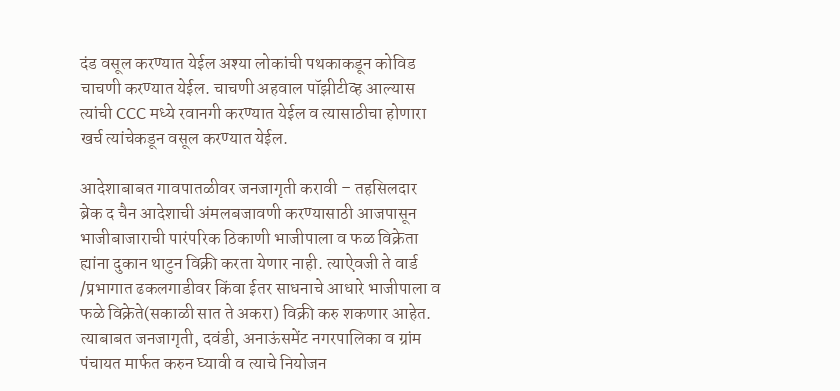दंड वसूल करण्यात येईल अश्या लोकांची पथकाकडून कोविड चाचणी करण्यात येईल. चाचणी अहवाल पॉझीटीव्ह आल्यास त्यांची CCC मध्ये रवानगी करण्यात येईल व त्यासाठीचा होणारा खर्च त्यांचेकडून वसूल करण्यात येईल.

आदेशाबाबत गावपातळीवर जनजागृती करावी – तहसिलदार
ब्रेक द चैन आदेशाची अंमलबजावणी करण्यासाठी आजपासून भाजीबाजाराची पारंपरिक ठिकाणी भाजीपाला व फळ विक्रेता ह्यांना दुकान थाटुन विक्री करता येणार नाही. त्याऐवजी ते वार्ड /प्रभागात ढकलगाडीवर किंवा ईतर साधनाचे आधारे भाजीपाला व फळे विक्रेते(सकाळी सात ते अकरा) विक्री करु शकणार आहेत. त्याबाबत जनजागृती, दवंडी, अनाऊंसमेंट नगरपालिका व ग्रांम पंचायत मार्फत करुन घ्यावी व त्याचे नियोजन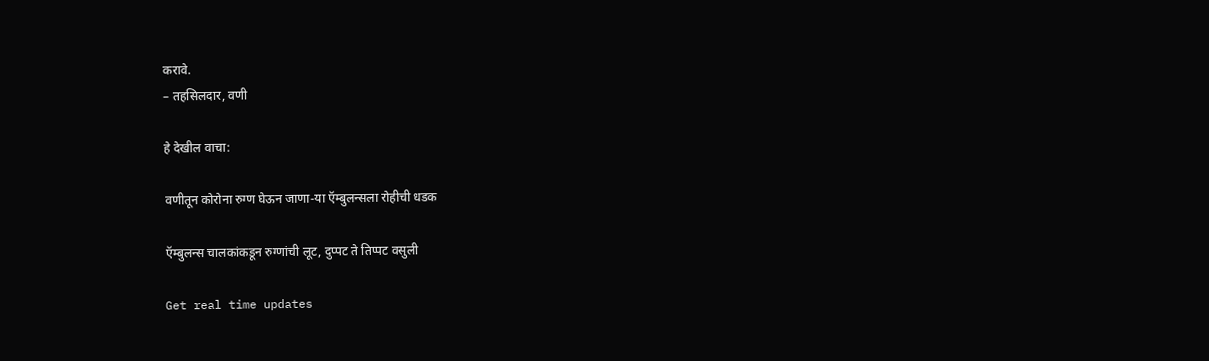करावे.
– तहसिलदार, वणी

हे देखील वाचा:

वणीतून कोरोना रुग्ण घेऊन जाणा-या ऍम्बुलन्सला रोहीची धडक

ऍम्बुलन्स चालकांकडून रुग्णांची लूट, दुप्पट ते तिप्पट वसुली

Get real time updates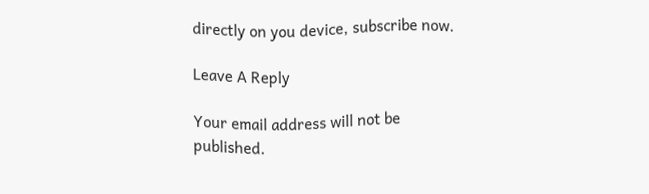directly on you device, subscribe now.

Leave A Reply

Your email address will not be published.